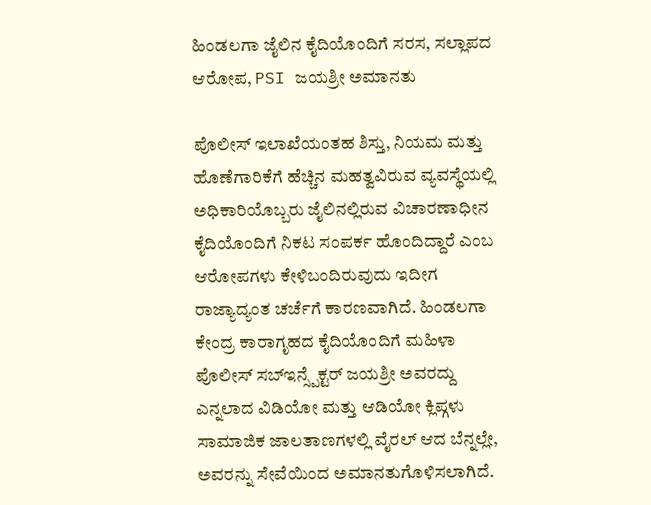ಹಿಂಡಲಗಾ ಜೈಲಿನ ಕೈದಿಯೊಂದಿಗೆ ಸರಸ, ಸಲ್ಲಾಪದ ಆರೋಪ, PSI ಜಯಶ್ರೀ ಅಮಾನತು

ಪೊಲೀಸ್ ಇಲಾಖೆಯಂತಹ ಶಿಸ್ತು, ನಿಯಮ ಮತ್ತು ಹೊಣೆಗಾರಿಕೆಗೆ ಹೆಚ್ಚಿನ ಮಹತ್ವವಿರುವ ವ್ಯವಸ್ಥೆಯಲ್ಲಿ ಅಧಿಕಾರಿಯೊಬ್ಬರು ಜೈಲಿನಲ್ಲಿರುವ ವಿಚಾರಣಾಧೀನ ಕೈದಿಯೊಂದಿಗೆ ನಿಕಟ ಸಂಪರ್ಕ ಹೊಂದಿದ್ದಾರೆ ಎಂಬ ಆರೋಪಗಳು ಕೇಳಿಬಂದಿರುವುದು ಇದೀಗ ರಾಜ್ಯಾದ್ಯಂತ ಚರ್ಚೆಗೆ ಕಾರಣವಾಗಿದೆ. ಹಿಂಡಲಗಾ ಕೇಂದ್ರ ಕಾರಾಗೃಹದ ಕೈದಿಯೊಂದಿಗೆ ಮಹಿಳಾ ಪೊಲೀಸ್ ಸಬ್ಇನ್ಸ್ಪೆಕ್ಟರ್ ಜಯಶ್ರೀ ಅವರದ್ದು ಎನ್ನಲಾದ ವಿಡಿಯೋ ಮತ್ತು ಆಡಿಯೋ ಕ್ಲಿಪ್ಗಳು ಸಾಮಾಜಿಕ ಜಾಲತಾಣಗಳಲ್ಲಿ ವೈರಲ್ ಆದ ಬೆನ್ನಲ್ಲೇ, ಅವರನ್ನು ಸೇವೆಯಿಂದ ಅಮಾನತುಗೊಳಿಸಲಾಗಿದೆ.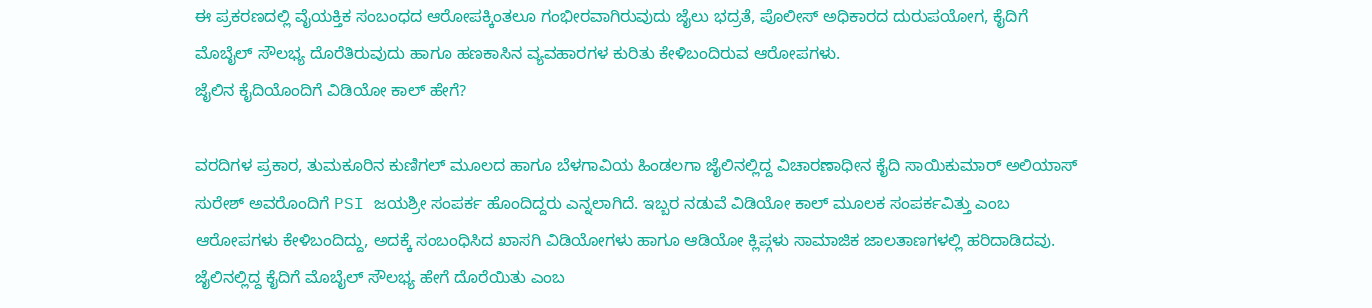ಈ ಪ್ರಕರಣದಲ್ಲಿ ವೈಯಕ್ತಿಕ ಸಂಬಂಧದ ಆರೋಪಕ್ಕಿಂತಲೂ ಗಂಭೀರವಾಗಿರುವುದು ಜೈಲು ಭದ್ರತೆ, ಪೊಲೀಸ್ ಅಧಿಕಾರದ ದುರುಪಯೋಗ, ಕೈದಿಗೆ ಮೊಬೈಲ್ ಸೌಲಭ್ಯ ದೊರೆತಿರುವುದು ಹಾಗೂ ಹಣಕಾಸಿನ ವ್ಯವಹಾರಗಳ ಕುರಿತು ಕೇಳಿಬಂದಿರುವ ಆರೋಪಗಳು.
ಜೈಲಿನ ಕೈದಿಯೊಂದಿಗೆ ವಿಡಿಯೋ ಕಾಲ್ ಹೇಗೆ?

ವರದಿಗಳ ಪ್ರಕಾರ, ತುಮಕೂರಿನ ಕುಣಿಗಲ್ ಮೂಲದ ಹಾಗೂ ಬೆಳಗಾವಿಯ ಹಿಂಡಲಗಾ ಜೈಲಿನಲ್ಲಿದ್ದ ವಿಚಾರಣಾಧೀನ ಕೈದಿ ಸಾಯಿಕುಮಾರ್ ಅಲಿಯಾಸ್ ಸುರೇಶ್ ಅವರೊಂದಿಗೆ PSI ಜಯಶ್ರೀ ಸಂಪರ್ಕ ಹೊಂದಿದ್ದರು ಎನ್ನಲಾಗಿದೆ. ಇಬ್ಬರ ನಡುವೆ ವಿಡಿಯೋ ಕಾಲ್ ಮೂಲಕ ಸಂಪರ್ಕವಿತ್ತು ಎಂಬ ಆರೋಪಗಳು ಕೇಳಿಬಂದಿದ್ದು, ಅದಕ್ಕೆ ಸಂಬಂಧಿಸಿದ ಖಾಸಗಿ ವಿಡಿಯೋಗಳು ಹಾಗೂ ಆಡಿಯೋ ಕ್ಲಿಪ್ಗಳು ಸಾಮಾಜಿಕ ಜಾಲತಾಣಗಳಲ್ಲಿ ಹರಿದಾಡಿದವು. ಜೈಲಿನಲ್ಲಿದ್ದ ಕೈದಿಗೆ ಮೊಬೈಲ್ ಸೌಲಭ್ಯ ಹೇಗೆ ದೊರೆಯಿತು ಎಂಬ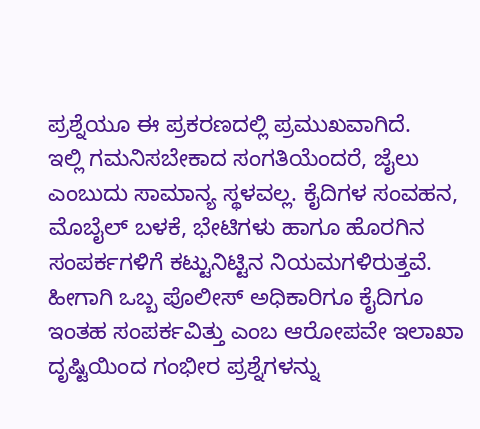ಪ್ರಶ್ನೆಯೂ ಈ ಪ್ರಕರಣದಲ್ಲಿ ಪ್ರಮುಖವಾಗಿದೆ.
ಇಲ್ಲಿ ಗಮನಿಸಬೇಕಾದ ಸಂಗತಿಯೆಂದರೆ, ಜೈಲು ಎಂಬುದು ಸಾಮಾನ್ಯ ಸ್ಥಳವಲ್ಲ. ಕೈದಿಗಳ ಸಂವಹನ, ಮೊಬೈಲ್ ಬಳಕೆ, ಭೇಟಿಗಳು ಹಾಗೂ ಹೊರಗಿನ ಸಂಪರ್ಕಗಳಿಗೆ ಕಟ್ಟುನಿಟ್ಟಿನ ನಿಯಮಗಳಿರುತ್ತವೆ. ಹೀಗಾಗಿ ಒಬ್ಬ ಪೊಲೀಸ್ ಅಧಿಕಾರಿಗೂ ಕೈದಿಗೂ ಇಂತಹ ಸಂಪರ್ಕವಿತ್ತು ಎಂಬ ಆರೋಪವೇ ಇಲಾಖಾ ದೃಷ್ಟಿಯಿಂದ ಗಂಭೀರ ಪ್ರಶ್ನೆಗಳನ್ನು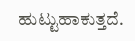ಹುಟ್ಟುಹಾಕುತ್ತದೆ.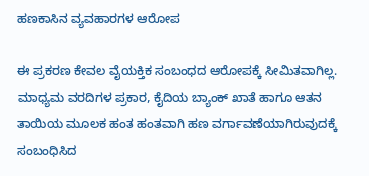ಹಣಕಾಸಿನ ವ್ಯವಹಾರಗಳ ಆರೋಪ

ಈ ಪ್ರಕರಣ ಕೇವಲ ವೈಯಕ್ತಿಕ ಸಂಬಂಧದ ಆರೋಪಕ್ಕೆ ಸೀಮಿತವಾಗಿಲ್ಲ. ಮಾಧ್ಯಮ ವರದಿಗಳ ಪ್ರಕಾರ, ಕೈದಿಯ ಬ್ಯಾಂಕ್ ಖಾತೆ ಹಾಗೂ ಆತನ ತಾಯಿಯ ಮೂಲಕ ಹಂತ ಹಂತವಾಗಿ ಹಣ ವರ್ಗಾವಣೆಯಾಗಿರುವುದಕ್ಕೆ ಸಂಬಂಧಿಸಿದ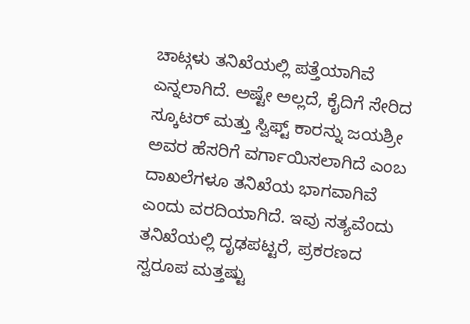ಚಾಟ್ಗಳು ತನಿಖೆಯಲ್ಲಿ ಪತ್ತೆಯಾಗಿವೆ ಎನ್ನಲಾಗಿದೆ. ಅಷ್ಟೇ ಅಲ್ಲದೆ, ಕೈದಿಗೆ ಸೇರಿದ ಸ್ಕೂಟರ್ ಮತ್ತು ಸ್ವಿಫ್ಟ್ ಕಾರನ್ನು ಜಯಶ್ರೀ ಅವರ ಹೆಸರಿಗೆ ವರ್ಗಾಯಿಸಲಾಗಿದೆ ಎಂಬ ದಾಖಲೆಗಳೂ ತನಿಖೆಯ ಭಾಗವಾಗಿವೆ ಎಂದು ವರದಿಯಾಗಿದೆ. ಇವು ಸತ್ಯವೆಂದು ತನಿಖೆಯಲ್ಲಿ ದೃಢಪಟ್ಟರೆ, ಪ್ರಕರಣದ ಸ್ವರೂಪ ಮತ್ತಷ್ಟು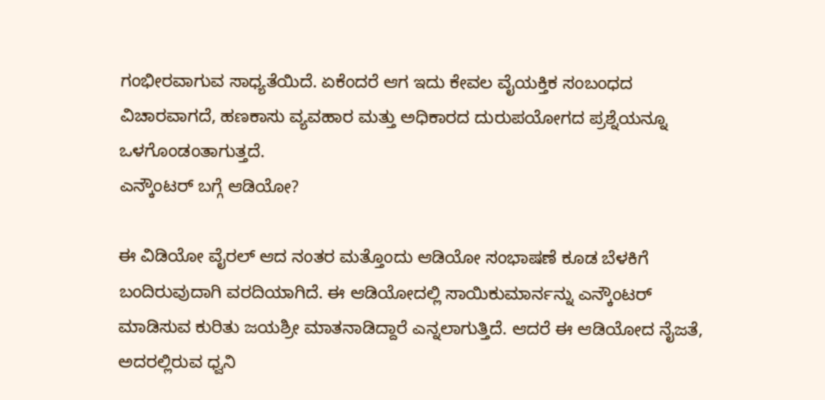ಗಂಭೀರವಾಗುವ ಸಾಧ್ಯತೆಯಿದೆ. ಏಕೆಂದರೆ ಆಗ ಇದು ಕೇವಲ ವೈಯಕ್ತಿಕ ಸಂಬಂಧದ ವಿಚಾರವಾಗದೆ, ಹಣಕಾಸು ವ್ಯವಹಾರ ಮತ್ತು ಅಧಿಕಾರದ ದುರುಪಯೋಗದ ಪ್ರಶ್ನೆಯನ್ನೂ ಒಳಗೊಂಡಂತಾಗುತ್ತದೆ.
ಎನ್ಕೌಂಟರ್ ಬಗ್ಗೆ ಆಡಿಯೋ?

ಈ ವಿಡಿಯೋ ವೈರಲ್ ಆದ ನಂತರ ಮತ್ತೊಂದು ಆಡಿಯೋ ಸಂಭಾಷಣೆ ಕೂಡ ಬೆಳಕಿಗೆ ಬಂದಿರುವುದಾಗಿ ವರದಿಯಾಗಿದೆ. ಈ ಆಡಿಯೋದಲ್ಲಿ ಸಾಯಿಕುಮಾರ್ನನ್ನು ಎನ್ಕೌಂಟರ್ ಮಾಡಿಸುವ ಕುರಿತು ಜಯಶ್ರೀ ಮಾತನಾಡಿದ್ದಾರೆ ಎನ್ನಲಾಗುತ್ತಿದೆ. ಆದರೆ ಈ ಆಡಿಯೋದ ನೈಜತೆ, ಅದರಲ್ಲಿರುವ ಧ್ವನಿ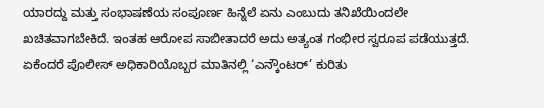ಯಾರದ್ದು ಮತ್ತು ಸಂಭಾಷಣೆಯ ಸಂಪೂರ್ಣ ಹಿನ್ನೆಲೆ ಏನು ಎಂಬುದು ತನಿಖೆಯಿಂದಲೇ ಖಚಿತವಾಗಬೇಕಿದೆ. ಇಂತಹ ಆರೋಪ ಸಾಬೀತಾದರೆ ಅದು ಅತ್ಯಂತ ಗಂಭೀರ ಸ್ವರೂಪ ಪಡೆಯುತ್ತದೆ. ಏಕೆಂದರೆ ಪೊಲೀಸ್ ಅಧಿಕಾರಿಯೊಬ್ಬರ ಮಾತಿನಲ್ಲಿ ‘ಎನ್ಕೌಂಟರ್’ ಕುರಿತು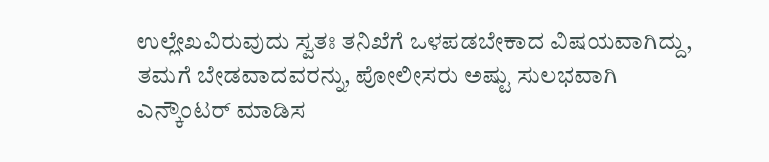ಉಲ್ಲೇಖವಿರುವುದು ಸ್ವತಃ ತನಿಖೆಗೆ ಒಳಪಡಬೇಕಾದ ವಿಷಯವಾಗಿದ್ದು, ತಮಗೆ ಬೇಡವಾದವರನ್ನು, ಪೋಲೀಸರು ಅಷ್ಟು ಸುಲಭವಾಗಿ ಎನ್ಕೌಂಟರ್ ಮಾಡಿಸ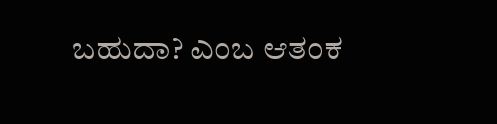ಬಹುದಾ? ಎಂಬ ಆತಂಕ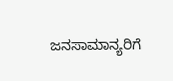ಜನಸಾಮಾನ್ಯರಿಗೆ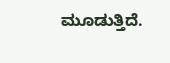ಮೂಡುತ್ತಿದೆ.